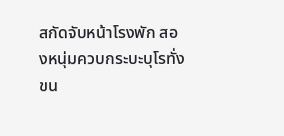สกัดจับหน้าโรงพัก สองหนุ่มควบกระบะบุโรทั่ง ขน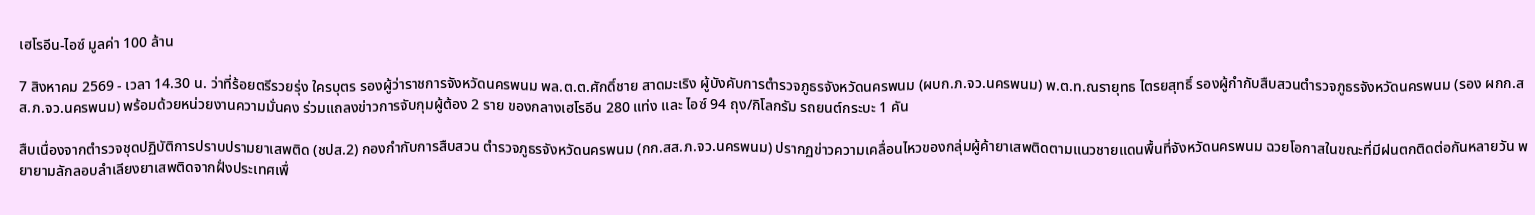เฮโรอีน-ไอซ์ มูลค่า 100 ล้าน

7 สิงหาคม 2569 - เวลา 14.30 น. ว่าที่ร้อยตรีรวยรุ่ง ใครบุตร รองผู้ว่าราชการจังหวัดนครพนม พล.ต.ต.ศักดิ์ชาย สาดมะเริง ผู้บังคับการตำรวจภูธรจังหวัดนครพนม (ผบก.ภ.จว.นครพนม) พ.ต.ท.ณรายุทธ ไตรยสุทธิ์ รองผู้กำกับสืบสวนตำรวจภูธรจังหวัดนครพนม (รอง ผกก.สส.ภ.จว.นครพนม) พร้อมด้วยหน่วยงานความมั่นคง ร่วมแถลงข่าวการจับกุมผู้ต้อง 2 ราย ของกลางเฮโรอีน 280 แท่ง และ ไอซ์ 94 ถุง/กิโลกรัม รถยนต์กระบะ 1 คัน

สืบเนื่องจากตำรวจชุดปฏิบัติการปราบปรามยาเสพติด (ชปส.2) กองกำกับการสืบสวน ตำรวจภูธรจังหวัดนครพนม (กก.สส.ภ.จว.นครพนม) ปรากฏข่าวความเคลื่อนไหวของกลุ่มผู้ค้ายาเสพติดตามแนวชายแดนพื้นที่จังหวัดนครพนม ฉวยโอกาสในขณะที่มีฝนตกติดต่อกันหลายวัน พยายามลักลอบลำเลียงยาเสพติดจากฝั่งประเทศเพื่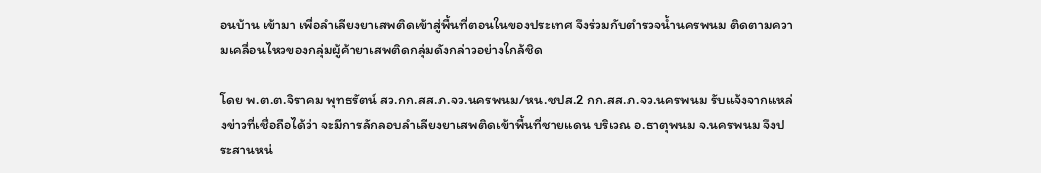อนบ้าน เข้ามา เพื่อลำเลียงยาเสพติดเข้าสู่พื้นที่ตอนในของประเทศ จึงร่วมกับตำรวจน้ำนครพนม ติดตามความเคลื่อนไหวของกลุ่มผู้ค้ายาเสพติดกลุ่มดังกล่าวอย่างใกล้ชิด

โดย พ.ต.ต.จิราคม พุทธรัตน์ สว.กก.สส.ภ.จว.นครพนม/หน.ชปส.2 กก.สส.ภ.จว.นครพนม รับแจ้งจากแหล่งข่าวที่เชื่อถือได้ว่า จะมีการลักลอบลำเลียงยาเสพติดเข้าพื้นที่ชายแดน บริเวณ อ.ธาตุพนม จ.นครพนม จึงประสานหน่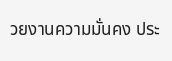วยงานความมั่นคง ประ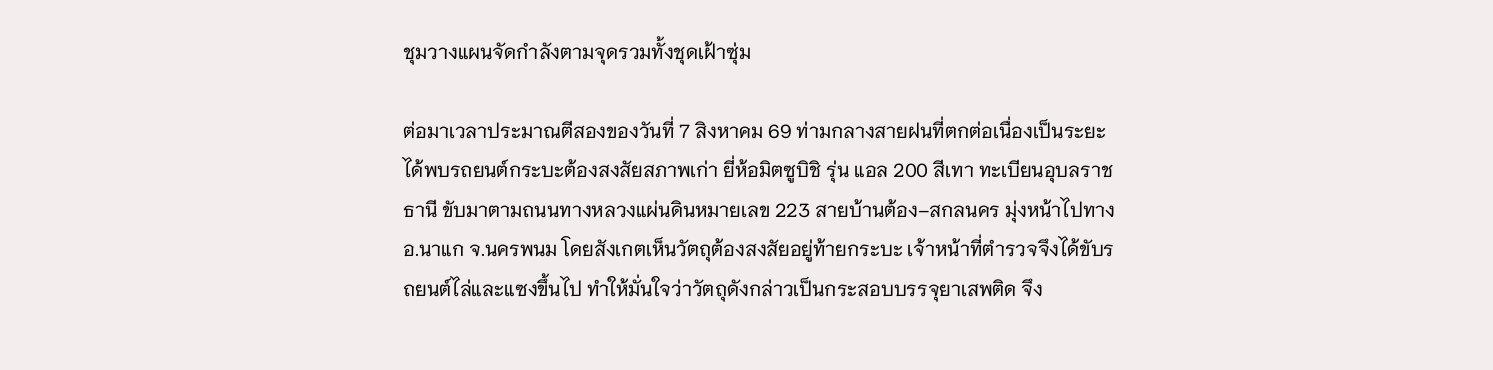ชุมวางแผนจัดกำลังตามจุดรวมทั้งชุดเฝ้าซุ่ม

ต่อมาเวลาประมาณตีสองของวันที่ 7 สิงหาคม 69 ท่ามกลางสายฝนที่ตกต่อเนื่องเป็นระยะ ได้พบรถยนต์กระบะต้องสงสัยสภาพเก่า ยี่ห้อมิตซูบิชิ รุ่น แอล 200 สีเทา ทะเบียนอุบลราชธานี ขับมาตามถนนทางหลวงแผ่นดินหมายเลข 223 สายบ้านต้อง–สกลนคร มุ่งหน้าไปทาง อ.นาแก จ.นครพนม โดยสังเกตเห็นวัตถุต้องสงสัยอยู่ท้ายกระบะ เจ้าหน้าที่ตำรวจจึงได้ขับรถยนต์ไล่และแซงขึ้นไป ทำให้มั่นใจว่าวัตถุดังกล่าวเป็นกระสอบบรรจุยาเสพติด จึง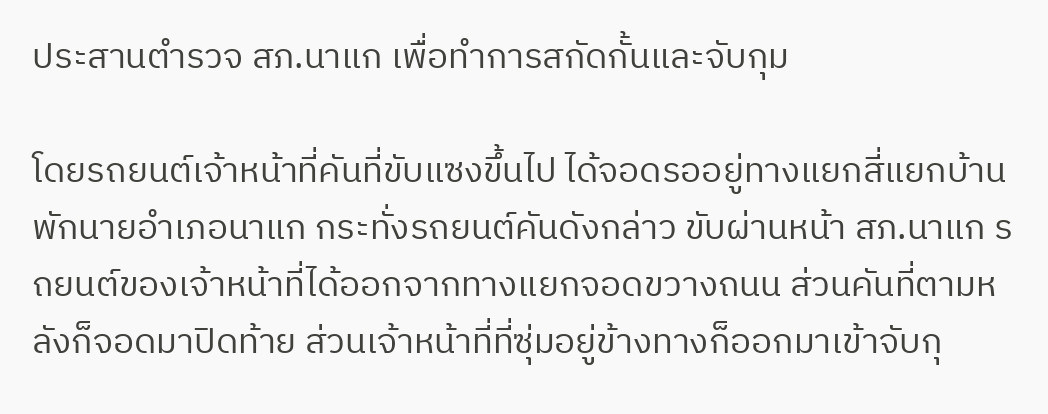ประสานตำรวจ สภ.นาแก เพื่อทำการสกัดกั้นและจับกุม

โดยรถยนต์เจ้าหน้าที่คันที่ขับแซงขึ้นไป ได้จอดรออยู่ทางแยกสี่แยกบ้านพักนายอำเภอนาแก กระทั่งรถยนต์คันดังกล่าว ขับผ่านหน้า สภ.นาแก รถยนต์ของเจ้าหน้าที่ได้ออกจากทางแยกจอดขวางถนน ส่วนคันที่ตามหลังก็จอดมาปิดท้าย ส่วนเจ้าหน้าที่ที่ซุ่มอยู่ข้างทางก็ออกมาเข้าจับกุ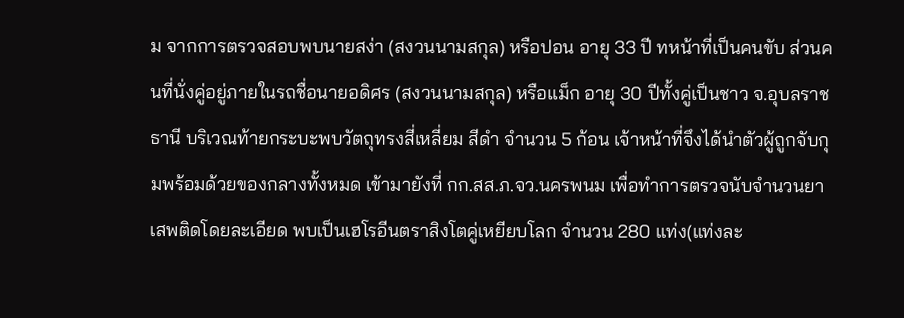ม จากการตรวจสอบพบนายสง่า (สงวนนามสกุล) หรือปอน อายุ 33 ปี ทหน้าที่เป็นคนขับ ส่วนคนที่นั่งคู่อยู่ภายในรถชื่อนายอดิศร (สงวนนามสกุล) หรือแม็ก อายุ 30 ปีทั้งคู่เป็นชาว จ.อุบลราชธานี บริเวณท้ายกระบะพบวัตถุทรงสี่เหลี่ยม สีดำ จำนวน 5 ก้อน เจ้าหน้าที่จึงได้นำตัวผู้ถูกจับกุมพร้อมด้วยของกลางทั้งหมด เข้ามายังที่ กก.สส.ภ.จว.นครพนม เพื่อทำการตรวจนับจำนวนยาเสพติดโดยละเอียด พบเป็นเฮโรอีนตราสิงโตคู่เหยียบโลก จำนวน 280 แท่ง(แท่งละ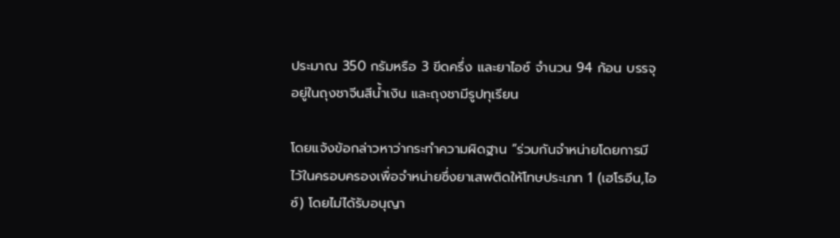ประมาณ 350 กรัมหรือ 3 ขีดครึ่ง และยาไอซ์ จำนวน 94 ก้อน บรรจุอยู่ในถุงชาจีนสีน้ำเงิน และถุงชามีรูปทุเรียน

โดยแจ้งข้อกล่าวหาว่ากระทำความผิดฐาน “ร่วมกันจำหน่ายโดยการมีไว้ในครอบครองเพื่อจำหน่ายซึ่งยาเสพติดให้โทษประเภท 1 (เฮโรอีน,ไอซ์) โดยไม่ได้รับอนุญา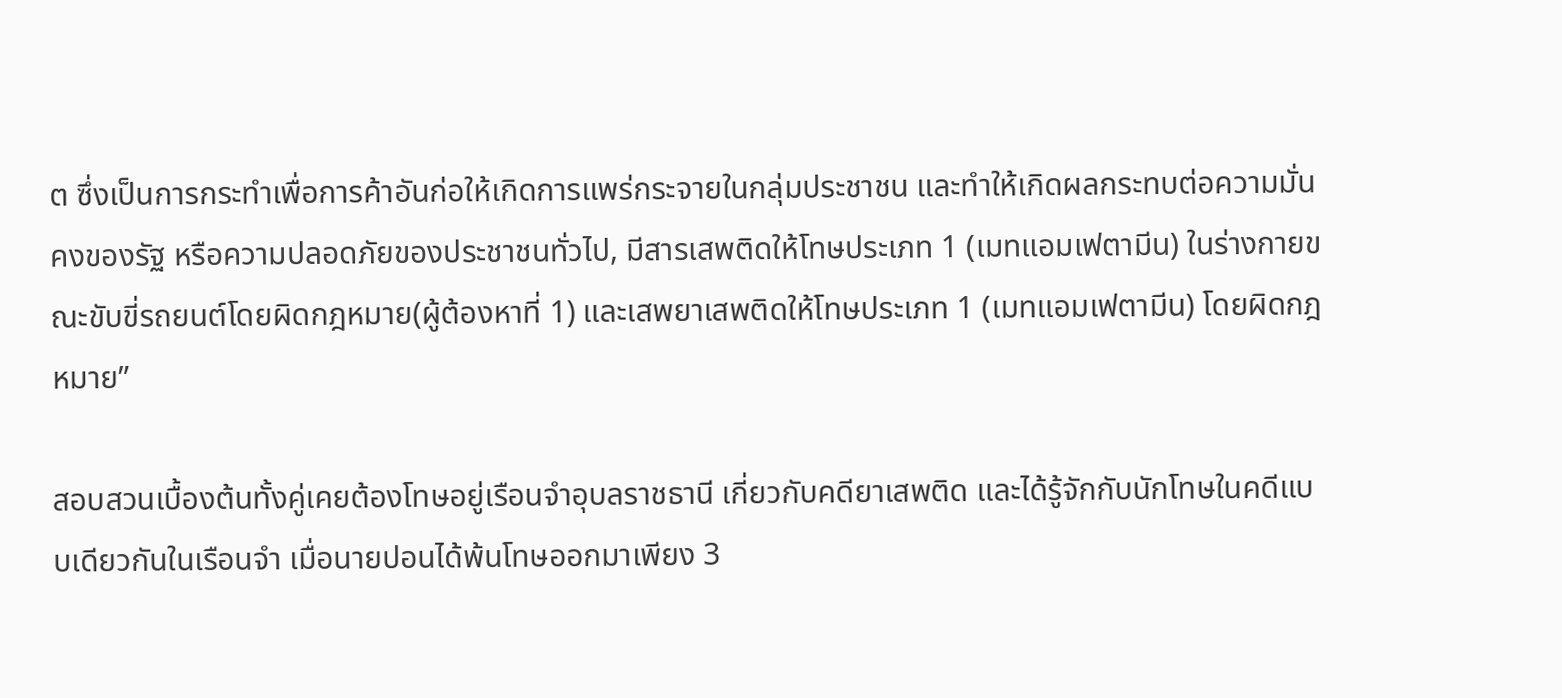ต ซึ่งเป็นการกระทำเพื่อการค้าอันก่อให้เกิดการแพร่กระจายในกลุ่มประชาชน และทำให้เกิดผลกระทบต่อความมั่นคงของรัฐ หรือความปลอดภัยของประชาชนทั่วไป, มีสารเสพติดให้โทษประเภท 1 (เมทแอมเฟตามีน) ในร่างกายขณะขับขี่รถยนต์โดยผิดกฎหมาย(ผู้ต้องหาที่ 1) และเสพยาเสพติดให้โทษประเภท 1 (เมทแอมเฟตามีน) โดยผิดกฎหมาย”

สอบสวนเบื้องต้นทั้งคู่เคยต้องโทษอยู่เรือนจำอุบลราชธานี เกี่ยวกับคดียาเสพติด และได้รู้จักกับนักโทษในคดีแบบเดียวกันในเรือนจำ เมื่อนายปอนได้พ้นโทษออกมาเพียง 3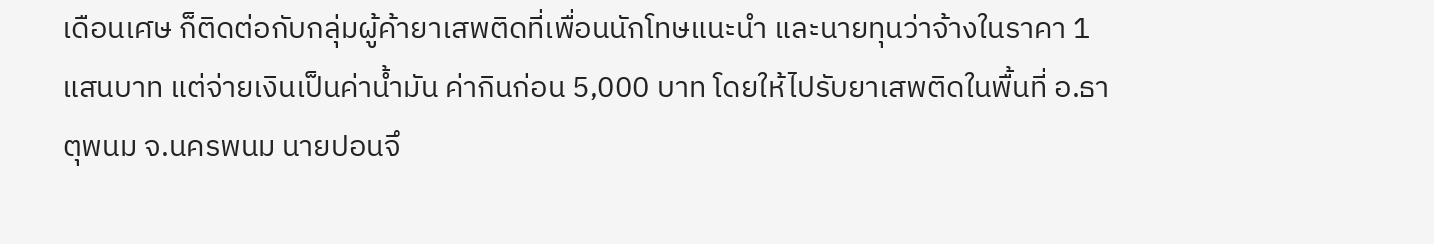เดือนเศษ ก็ติดต่อกับกลุ่มผู้ค้ายาเสพติดที่เพื่อนนักโทษแนะนำ และนายทุนว่าจ้างในราคา 1 แสนบาท แต่จ่ายเงินเป็นค่าน้ำมัน ค่ากินก่อน 5,000 บาท โดยให้ไปรับยาเสพติดในพื้นที่ อ.ธาตุพนม จ.นครพนม นายปอนจึ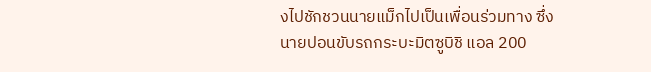งไปชักชวนนายแม็กไปเป็นเพื่อนร่วมทาง ซึ่งนายปอนขับรถกระบะมิตซูบิชิ แอล 200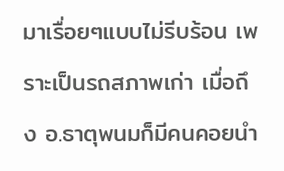มาเรื่อยๆแบบไม่รีบร้อน เพราะเป็นรถสภาพเก่า เมื่อถึง อ.ธาตุพนมก็มีคนคอยนำ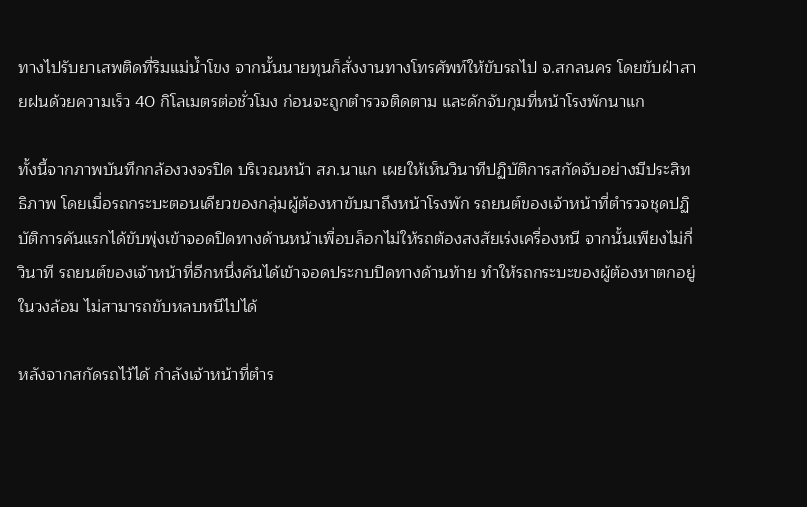ทางไปรับยาเสพติดที่ริมแม่น้ำโขง จากนั้นนายทุนก็สั่งงานทางโทรศัพท์ให้ขับรถไป จ.สกลนคร โดยขับฝ่าสายฝนด้วยความเร็ว 40 กิโลเมตรต่อชั่วโมง ก่อนจะถูกตำรวจติดตาม และดักจับกุมที่หน้าโรงพักนาแก

ทั้งนี้จากภาพบันทึกกล้องวงจรปิด บริเวณหน้า สภ.นาแก เผยให้เห็นวินาทีปฏิบัติการสกัดจับอย่างมีประสิทธิภาพ โดยเมื่อรถกระบะตอนเดียวของกลุ่มผู้ต้องหาขับมาถึงหน้าโรงพัก รถยนต์ของเจ้าหน้าที่ตำรวจชุดปฏิบัติการคันแรกได้ขับพุ่งเข้าจอดปิดทางด้านหน้าเพื่อบล็อกไม่ให้รถต้องสงสัยเร่งเครื่องหนี จากนั้นเพียงไม่กี่วินาที รถยนต์ของเจ้าหน้าที่อีกหนึ่งคันได้เข้าจอดประกบปิดทางด้านท้าย ทำให้รถกระบะของผู้ต้องหาตกอยู่ในวงล้อม ไม่สามารถขับหลบหนีไปได้

หลังจากสกัดรถไว้ได้ กำลังเจ้าหน้าที่ตำร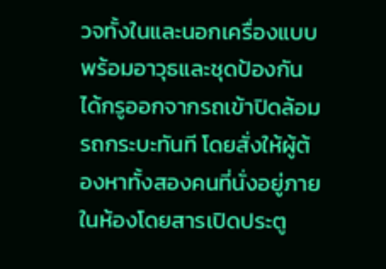วจทั้งในและนอกเครื่องแบบพร้อมอาวุธและชุดป้องกัน ได้กรูออกจากรถเข้าปิดล้อมรถกระบะทันที โดยสั่งให้ผู้ต้องหาทั้งสองคนที่นั่งอยู่ภายในห้องโดยสารเปิดประตู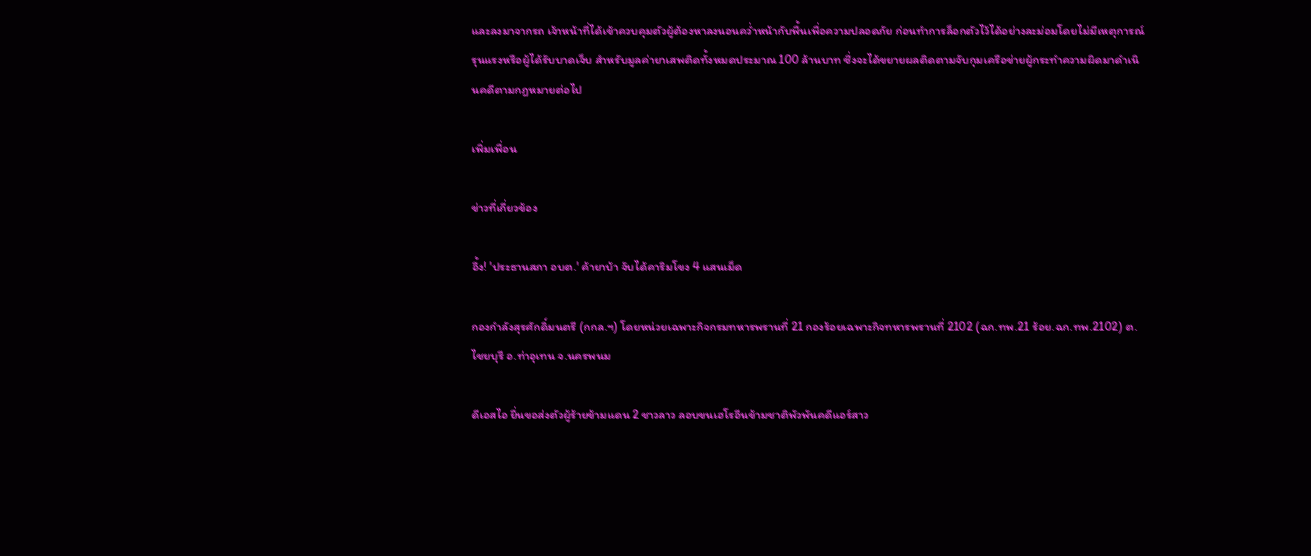และลงมาจากรถ เจ้าหน้าที่ได้เข้าควบคุมตัวผู้ต้องหาลงนอนคว่ำหน้ากับพื้นเพื่อความปลอดภัย ก่อนทำการล็อกตัวไว้ได้อย่างละม่อมโดยไม่มีเหตุการณ์รุนแรงหรือผู้ได้รับบาดเจ็บ สำหรับมูลค่ายาเสพติดทั้งหมดประมาณ 100 ล้านบาท ซึ่งจะได้ขยายผลติดตามจับกุมเครือข่ายผู้กระทำความผิดมาดำเนินคดีตามกฎหมายต่อไป

เพิ่มเพื่อน

ข่าวที่เกี่ยวข้อง

อึ้ง! 'ประธานสภา อบต.' ค้ายาบ้า จับได้คาริมโขง 4 แสนเม็ด

กองกำลังสุรศักดิ์มนตรี (กกล.ฯ) โดยหน่วยเฉพาะกิจกรมทหารพรานที่ 21 กองร้อยเฉพาะกิจทหารพรานที่ 2102 (ฉก.ทพ.21 ร้อย.ฉก.ทพ.2102) ต.ไชยบุรี อ.ท่าอุเทน จ.นครพนม

ดีเอสไอ ยื่นขอส่งตัวผู้ร้ายข้ามแดน 2 ชาวลาว ลอบขนเฮโรอีนข้ามชาติพัวพันคดีแอร์สาว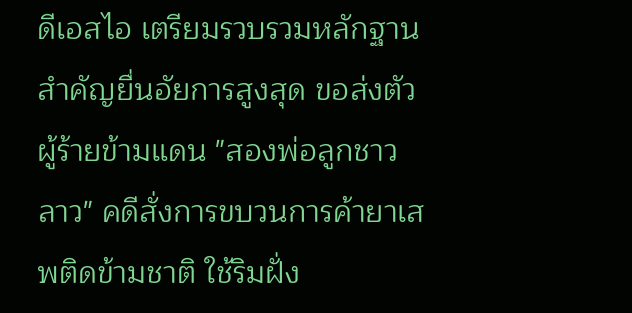ดีเอสไอ เตรียมรวบรวมหลักฐานสำคัญยื่นอัยการสูงสุด ขอส่งตัวผู้ร้ายข้ามแดน "สองพ่อลูกชาวลาว" คดีสั่งการขบวนการค้ายาเสพติดข้ามชาติ ใช้ริมฝั่ง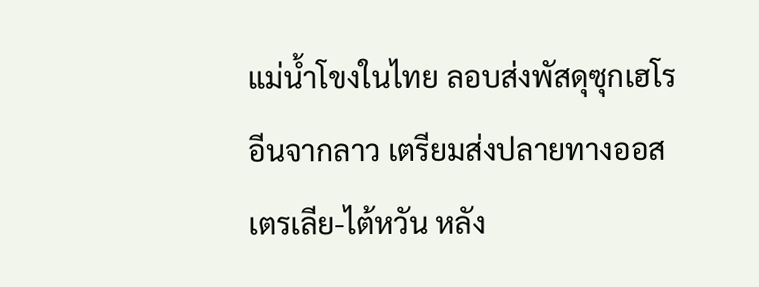แม่น้ำโขงในไทย ลอบส่งพัสดุซุกเฮโรอีนจากลาว เตรียมส่งปลายทางออสเตรเลีย-ไต้หวัน หลัง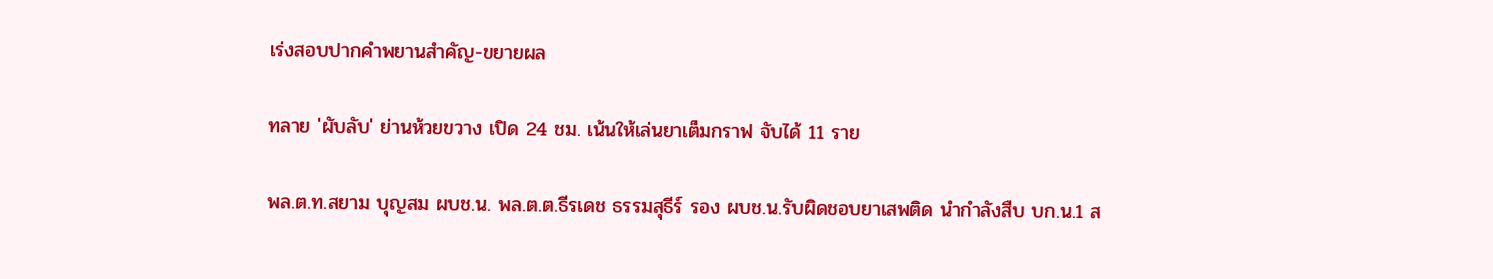เร่งสอบปากคำพยานสำคัญ-ขยายผล

ทลาย 'ผับลับ' ย่านห้วยขวาง เปิด 24 ชม. เน้นให้เล่นยาเต็มกราฟ จับได้ 11 ราย

พล.ต.ท.สยาม บุญสม ผบช.น. พล.ต.ต.ธีรเดช ธรรมสุธีร์ รอง ผบช.น.รับผิดชอบยาเสพติด นำกำลังสืบ บก.น.1 ส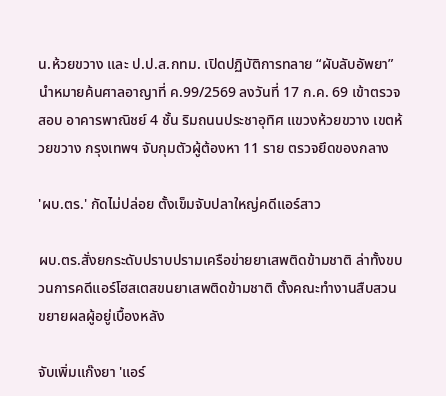น.ห้วยขวาง และ ป.ป.ส.กทม. เปิดปฏิบัติการทลาย “ผับลับอัพยา” นำหมายค้นศาลอาญาที่ ค.99/2569 ลงวันที่ 17 ก.ค. 69 เข้าตรวจสอบ อาคารพาณิชย์ 4 ชั้น ริมถนนประชาอุทิศ แขวงห้วยขวาง เขตห้วยขวาง กรุงเทพฯ จับกุมตัวผู้ต้องหา 11 ราย ตรวจยึดของกลาง

'ผบ.ตร.' กัดไม่ปล่อย ตั้งเข็มจับปลาใหญ่คดีแอร์สาว

ผบ.ตร.สั่งยกระดับปราบปรามเครือข่ายยาเสพติดข้ามชาติ ล่าทั้งขบวนการคดีแอร์โฮสเตสขนยาเสพติดข้ามชาติ ตั้งคณะทำงานสืบสวนขยายผลผู้อยู่เบื้องหลัง

จับเพิ่มแก๊งยา 'แอร์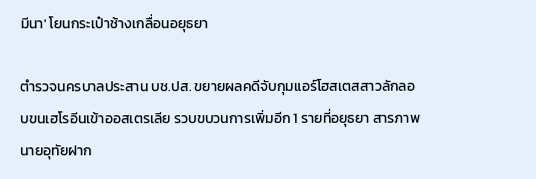มีนา' โยนกระเป๋าช้างเกลื่อนอยุธยา

ตำรวจนครบาลประสาน บช.ปส. ขยายผลคดีจับกุมแอร์โฮสเตสสาวลักลอบขนเฮโรอีนเข้าออสเตรเลีย รวบขบวนการเพิ่มอีก 1 รายที่อยุธยา สารภาพนายอุทัยฝาก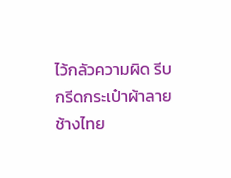ไว้กลัวความผิด รีบกรีดกระเป๋าผ้าลายช้างไทย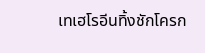เทเฮโรอีนทิ้งชักโครก